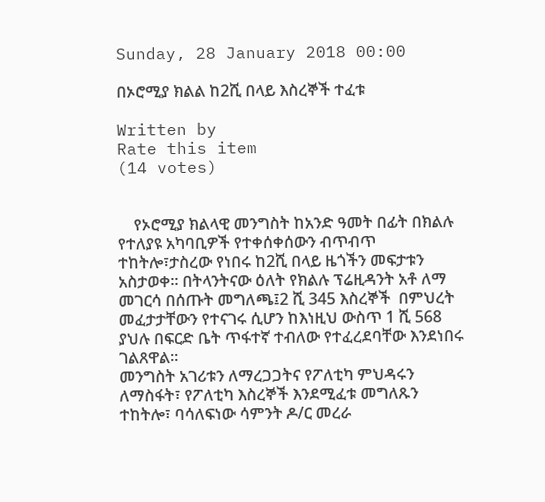Sunday, 28 January 2018 00:00

በኦሮሚያ ክልል ከ2ሺ በላይ እስረኞች ተፈቱ

Written by
Rate this item
(14 votes)


    የኦሮሚያ ክልላዊ መንግስት ከአንድ ዓመት በፊት በክልሉ የተለያዩ አካባቢዎች የተቀሰቀሰውን ብጥብጥ ተከትሎ፣ታስረው የነበሩ ከ2ሺ በላይ ዜጎችን መፍታቱን አስታወቀ፡፡ በትላንትናው ዕለት የክልሉ ፕሬዚዳንት አቶ ለማ መገርሳ በሰጡት መግለጫ፤2 ሺ 345 እስረኞች  በምህረት መፈታታቸውን የተናገሩ ሲሆን ከእነዚህ ውስጥ 1 ሺ 568 ያህሉ በፍርድ ቤት ጥፋተኛ ተብለው የተፈረደባቸው እንደነበሩ  ገልጸዋል፡፡
መንግስት አገሪቱን ለማረጋጋትና የፖለቲካ ምህዳሩን ለማስፋት፣ የፖለቲካ እስረኞች እንደሚፈቱ መግለጹን ተከትሎ፣ ባሳለፍነው ሳምንት ዶ/ር መረራ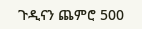ጉዲናን ጨምሮ 500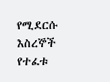የሚደርሱ እስረኞች የተፈቱ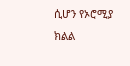ሲሆን የኦሮሚያ ክልል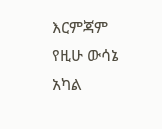እርምጃም የዚሁ ውሳኔ አካል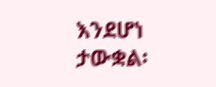እንደሆነ ታውቋል፡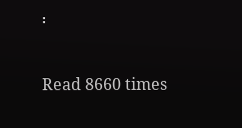፡

Read 8660 times